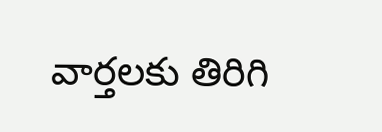వార్తలకు తిరిగి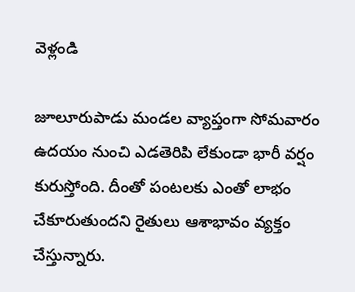వెళ్లండి

జూలూరుపాడు మండల వ్యాప్తంగా సోమవారం ఉదయం నుంచి ఎడతెరిపి లేకుండా భారీ వర్షం కురుస్తోంది. దీంతో పంటలకు ఎంతో లాభం చేకూరుతుందని రైతులు ఆశాభావం వ్యక్తం చేస్తున్నారు.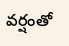వర్షంతో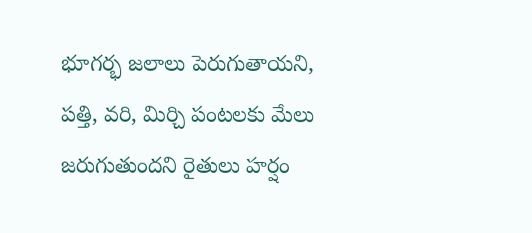భూగర్భ జలాలు పెరుగుతాయని, పత్తి, వరి, మిర్చి పంటలకు మేలు జరుగుతుందని రైతులు హర్షం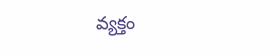వ్యక్తం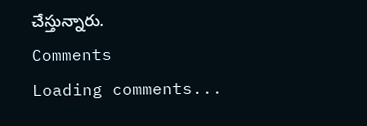చేస్తున్నారు.
Comments
Loading comments...